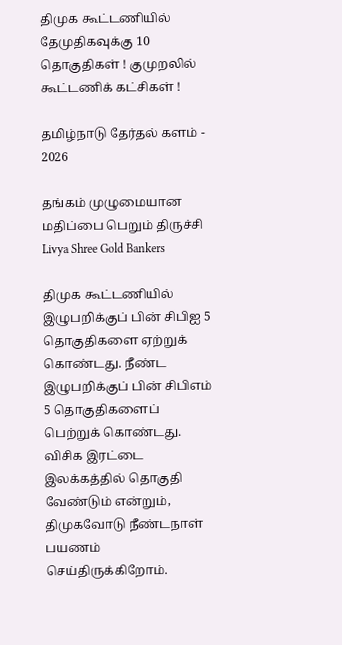திமுக கூட்டணியில் தேமுதிகவுக்கு 10 தொகுதிகள் ! குமுறலில் கூட்டணிக் கட்சிகள் !

தமிழ்நாடு தேர்தல் களம் - 2026

தங்கம் முழுமையான மதிப்பை பெறும் திருச்சி Livya Shree Gold Bankers

திமுக கூட்டணியில் இழுபறிக்குப் பின் சிபிஐ 5 தொகுதிகளை ஏற்றுக் கொண்டது. நீண்ட இழுபறிக்குப் பின் சிபிஎம் 5 தொகுதிகளைப் பெற்றுக் கொண்டது. விசிக இரட்டை இலக்கத்தில் தொகுதி வேண்டும் என்றும், திமுகவோடு நீண்டநாள் பயணம் செய்திருக்கிறோம்.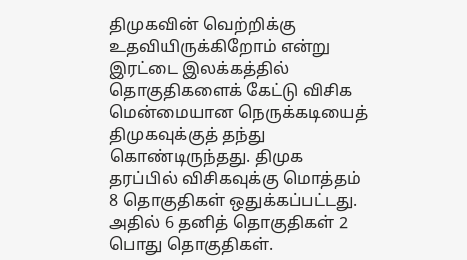திமுகவின் வெற்றிக்கு உதவியிருக்கிறோம் என்று இரட்டை இலக்கத்தில் தொகுதிகளைக் கேட்டு விசிக மென்மையான நெருக்கடியைத் திமுகவுக்குத் தந்து கொண்டிருந்தது. திமுக தரப்பில் விசிகவுக்கு மொத்தம் 8 தொகுதிகள் ஒதுக்கப்பட்டது. அதில் 6 தனித் தொகுதிகள் 2 பொது தொகுதிகள்.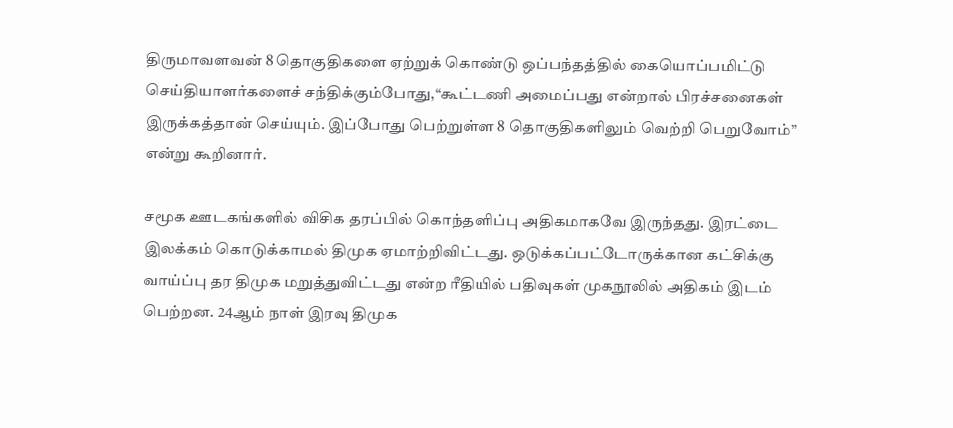திருமாவளவன் 8 தொகுதிகளை ஏற்றுக் கொண்டு ஒப்பந்தத்தில் கையொப்பமிட்டு செய்தியாளர்களைச் சந்திக்கும்போது,“கூட்டணி அமைப்பது என்றால் பிரச்சனைகள் இருக்கத்தான் செய்யும். இப்போது பெற்றுள்ள 8 தொகுதிகளிலும் வெற்றி பெறுவோம்” என்று கூறினார்.

சமூக ஊடகங்களில் விசிக தரப்பில் கொந்தளிப்பு அதிகமாகவே இருந்தது. இரட்டை இலக்கம் கொடுக்காமல் திமுக ஏமாற்றிவிட்டது. ஒடுக்கப்பட்டோருக்கான கட்சிக்கு வாய்ப்பு தர திமுக மறுத்துவிட்டது என்ற ரீதியில் பதிவுகள் முகநூலில் அதிகம் இடம் பெற்றன. 24ஆம் நாள் இரவு திமுக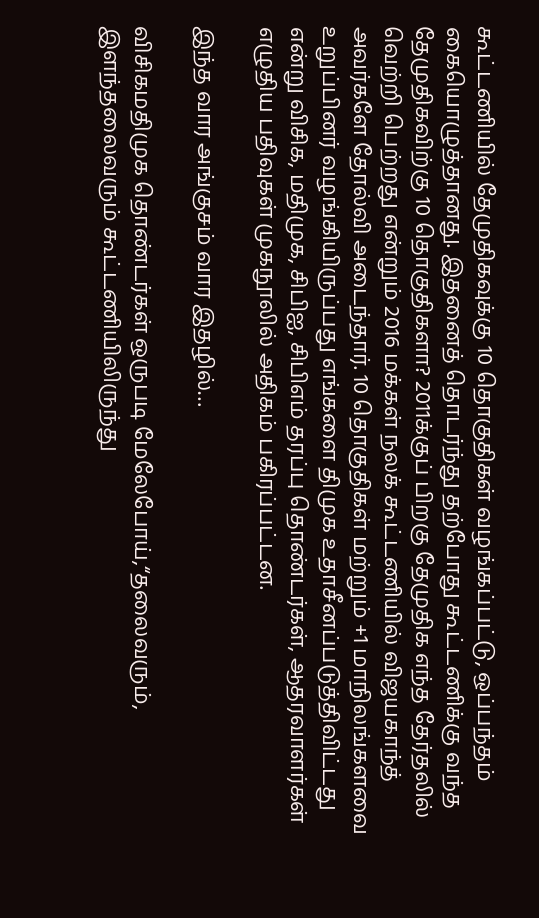கூட்டணியில் தேமுதிகவுக்கு 10 தொகுதிகள் வழங்கப்பட்டு, ஒப்பந்தம் கையொழுத்தானது. இதனைத் தொடர்ந்து தற்போது கூட்டணிக்கு வந்த தேமுதிகவிற்கு 10 தொகுதிகளா? 2011க்குப் பிறகு தேமுதிக எந்த தேர்தலில் வெற்றி பெற்றது என்றும் 2016 மக்கள் நலக் கூட்டணியில் விஜயகாந்த் அவர்களே தோல்வி அடைந்தார். 10 தொகுதிகள் மற்றும் +1 மாநிலங்களவை உறுப்பினர் வழங்கியிருப்பது எங்களை திமுக உதாசீனப்படுத்திவிட்டது என்று விசிக, மதிமுக, சிபிஐ, சிபிஎம் தரப்பு தொண்டர்கள், ஆதரவாளர்கள் எழுதிய பதிவுகள் முகநூலில் அதிகம் பகிரப்பட்டன.

இந்த வார அங்குசம் வார இதழில்…

விசிகமதிமுக தொண்டர்கள் ஒருபடி மேலேபோய்,“தலைவரும், இளந்தலைவரும் கூட்டணியிலிருந்து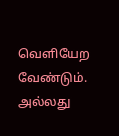வெளியேற வேண்டும். அல்லது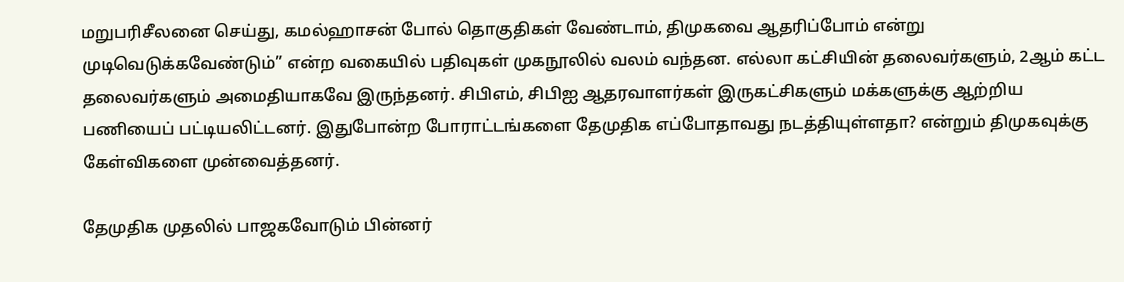மறுபரிசீலனை செய்து, கமல்ஹாசன் போல் தொகுதிகள் வேண்டாம், திமுகவை ஆதரிப்போம் என்று முடிவெடுக்கவேண்டும்” என்ற வகையில் பதிவுகள் முகநூலில் வலம் வந்தன. எல்லா கட்சியின் தலைவர்களும், 2ஆம் கட்ட தலைவர்களும் அமைதியாகவே இருந்தனர். சிபிஎம், சிபிஐ ஆதரவாளர்கள் இருகட்சிகளும் மக்களுக்கு ஆற்றிய பணியைப் பட்டியலிட்டனர். இதுபோன்ற போராட்டங்களை தேமுதிக எப்போதாவது நடத்தியுள்ளதா? என்றும் திமுகவுக்கு கேள்விகளை முன்வைத்தனர்.

தேமுதிக முதலில் பாஜகவோடும் பின்னர்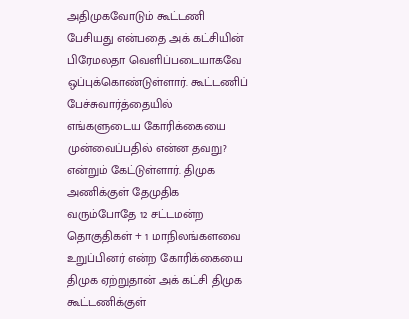அதிமுகவோடும் கூட்டணி பேசியது என்பதை அக் கட்சியின் பிரேமலதா வெளிப்படையாகவே ஒப்புக்கொண்டுள்ளார். கூட்டணிப் பேச்சுவார்த்தையில் எங்களுடைய கோரிக்கையை முன்வைப்பதில் என்ன தவறு? என்றும் கேட்டுள்ளார். திமுக அணிக்குள் தேமுதிக வரும்போதே 12 சட்டமன்ற தொகுதிகள் + 1 மாநிலங்களவை உறுப்பினர் என்ற கோரிக்கையை திமுக ஏற்றுதான் அக் கட்சி திமுக கூட்டணிக்குள்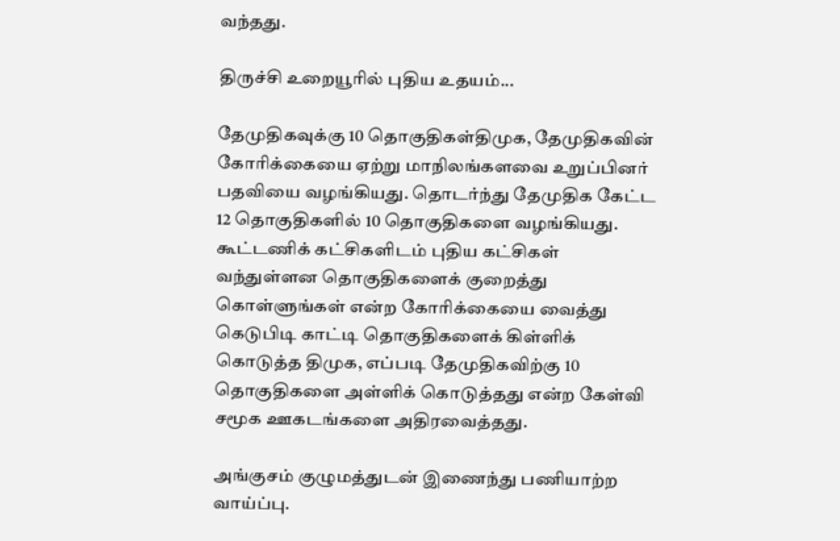வந்தது.

திருச்சி உறையூரில் புதிய உதயம்...

தேமுதிகவுக்கு 10 தொகுதிகள்திமுக, தேமுதிகவின் கோரிக்கையை ஏற்று மாநிலங்களவை உறுப்பினர் பதவியை வழங்கியது. தொடர்ந்து தேமுதிக கேட்ட 12 தொகுதிகளில் 10 தொகுதிகளை வழங்கியது. கூட்டணிக் கட்சிகளிடம் புதிய கட்சிகள் வந்துள்ளன தொகுதிகளைக் குறைத்து கொள்ளுங்கள் என்ற கோரிக்கையை வைத்து கெடுபிடி காட்டி தொகுதிகளைக் கிள்ளிக் கொடுத்த திமுக, எப்படி தேமுதிகவிற்கு 10 தொகுதிகளை அள்ளிக் கொடுத்தது என்ற கேள்வி சமூக ஊகடங்களை அதிரவைத்தது.

அங்குசம் குழுமத்துடன் இணைந்து பணியாற்ற வாய்ப்பு.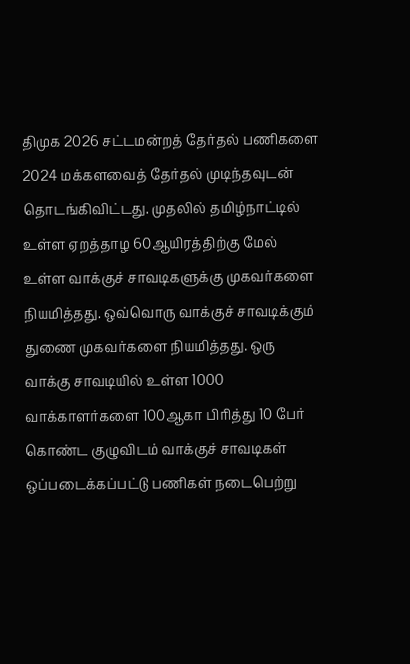திமுக 2026 சட்டமன்றத் தேர்தல் பணிகளை 2024 மக்களவைத் தேர்தல் முடிந்தவுடன் தொடங்கிவிட்டது. முதலில் தமிழ்நாட்டில் உள்ள ஏறத்தாழ 60ஆயிரத்திற்கு மேல் உள்ள வாக்குச் சாவடிகளுக்கு முகவர்களை நியமித்தது. ஒவ்வொரு வாக்குச் சாவடிக்கும் துணை முகவர்களை நியமித்தது. ஒரு வாக்கு சாவடியில் உள்ள 1000 வாக்காளர்களை 100ஆகா பிரித்து 10 பேர் கொண்ட குழுவிடம் வாக்குச் சாவடிகள் ஒப்படைக்கப்பட்டு பணிகள் நடைபெற்று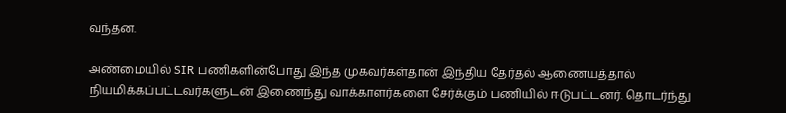வந்தன.

அண்மையில் SIR பணிகளின்போது இந்த முகவர்கள்தான் இந்திய தேர்தல் ஆணையத்தால் நியமிக்கப்பட்டவர்களுடன் இணைந்து வாக்காளர்களை சேர்க்கும் பணியில் ஈடுபட்டனர். தொடர்ந்து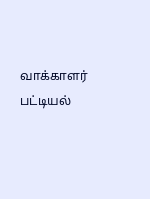வாக்காளர் பட்டியல்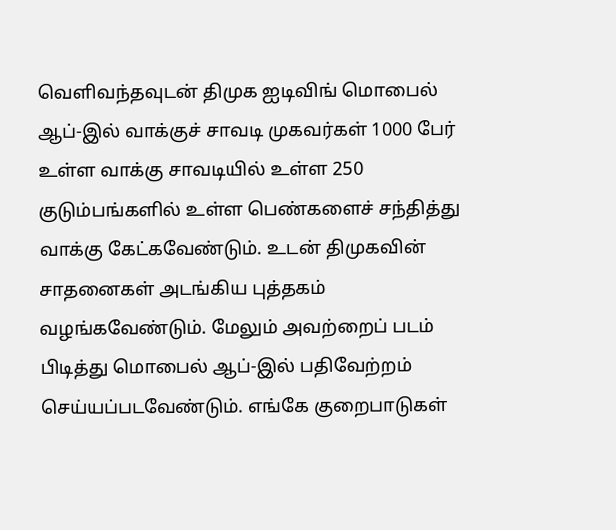வெளிவந்தவுடன் திமுக ஐடிவிங் மொபைல் ஆப்-இல் வாக்குச் சாவடி முகவர்கள் 1000 பேர் உள்ள வாக்கு சாவடியில் உள்ள 250 குடும்பங்களில் உள்ள பெண்களைச் சந்தித்து வாக்கு கேட்கவேண்டும். உடன் திமுகவின் சாதனைகள் அடங்கிய புத்தகம் வழங்கவேண்டும். மேலும் அவற்றைப் படம் பிடித்து மொபைல் ஆப்-இல் பதிவேற்றம் செய்யப்படவேண்டும். எங்கே குறைபாடுகள்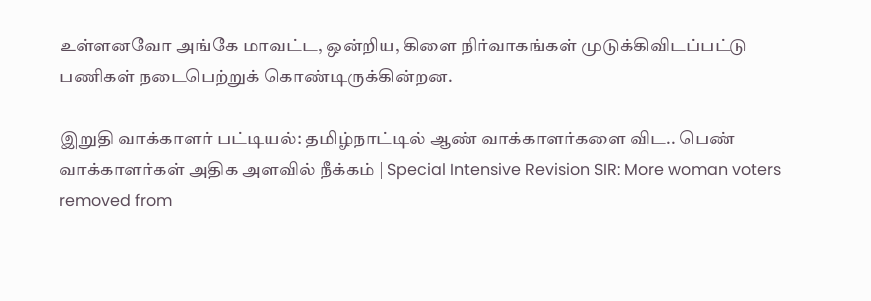உள்ளனவோ அங்கே மாவட்ட, ஒன்றிய, கிளை நிர்வாகங்கள் முடுக்கிவிடப்பட்டு பணிகள் நடைபெற்றுக் கொண்டிருக்கின்றன.

இறுதி வாக்காளர் பட்டியல்: தமிழ்நாட்டில் ஆண் வாக்காளர்களை விட.. பெண் வாக்காளர்கள் அதிக அளவில் நீக்கம் | Special Intensive Revision SIR: More woman voters removed from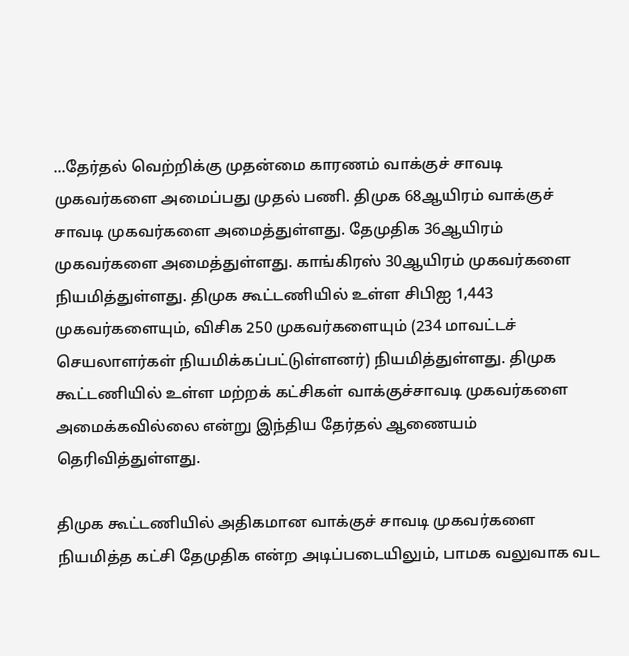...தேர்தல் வெற்றிக்கு முதன்மை காரணம் வாக்குச் சாவடி முகவர்களை அமைப்பது முதல் பணி. திமுக 68ஆயிரம் வாக்குச் சாவடி முகவர்களை அமைத்துள்ளது. தேமுதிக 36ஆயிரம் முகவர்களை அமைத்துள்ளது. காங்கிரஸ் 30ஆயிரம் முகவர்களை நியமித்துள்ளது. திமுக கூட்டணியில் உள்ள சிபிஐ 1,443 முகவர்களையும், விசிக 250 முகவர்களையும் (234 மாவட்டச் செயலாளர்கள் நியமிக்கப்பட்டுள்ளனர்) நியமித்துள்ளது. திமுக கூட்டணியில் உள்ள மற்றக் கட்சிகள் வாக்குச்சாவடி முகவர்களை அமைக்கவில்லை என்று இந்திய தேர்தல் ஆணையம் தெரிவித்துள்ளது.

திமுக கூட்டணியில் அதிகமான வாக்குச் சாவடி முகவர்களை நியமித்த கட்சி தேமுதிக என்ற அடிப்படையிலும், பாமக வலுவாக வட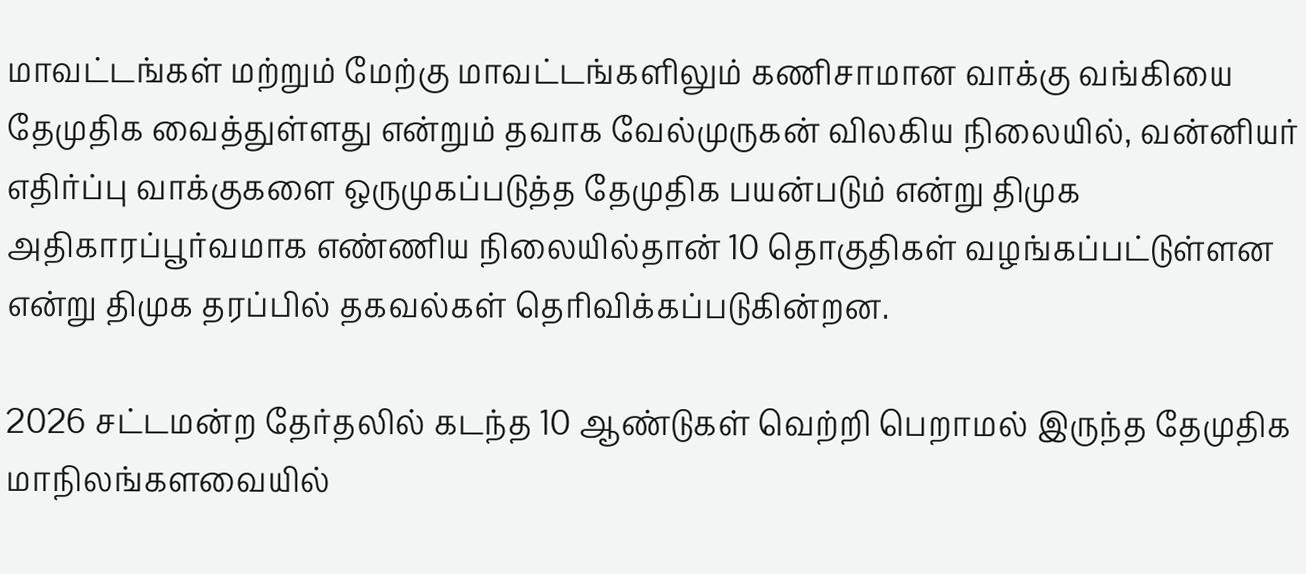மாவட்டங்கள் மற்றும் மேற்கு மாவட்டங்களிலும் கணிசாமான வாக்கு வங்கியை தேமுதிக வைத்துள்ளது என்றும் தவாக வேல்முருகன் விலகிய நிலையில், வன்னியர் எதிர்ப்பு வாக்குகளை ஒருமுகப்படுத்த தேமுதிக பயன்படும் என்று திமுக அதிகாரப்பூர்வமாக எண்ணிய நிலையில்தான் 10 தொகுதிகள் வழங்கப்பட்டுள்ளன என்று திமுக தரப்பில் தகவல்கள் தெரிவிக்கப்படுகின்றன.

2026 சட்டமன்ற தேர்தலில் கடந்த 10 ஆண்டுகள் வெற்றி பெறாமல் இருந்த தேமுதிக மாநிலங்களவையில்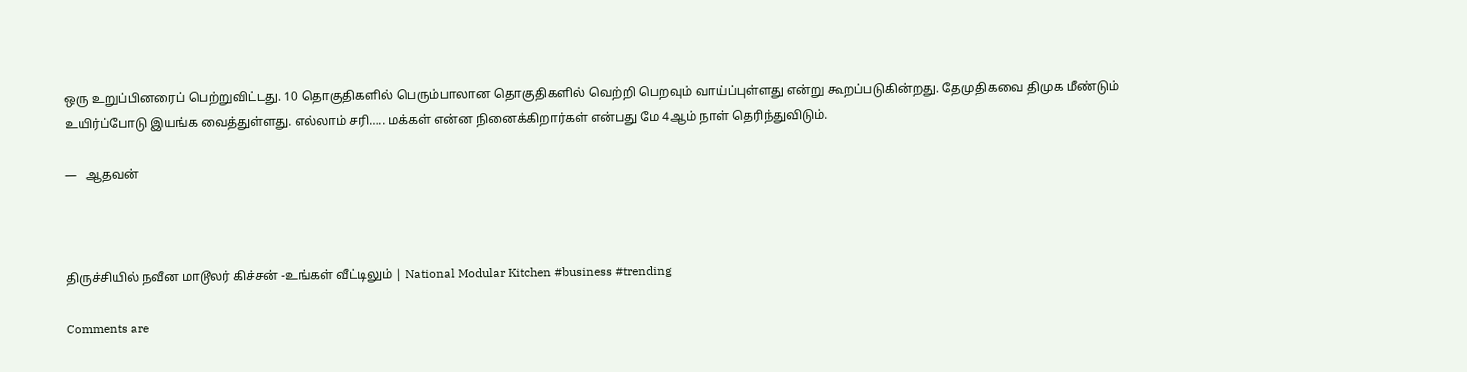ஒரு உறுப்பினரைப் பெற்றுவிட்டது. 10 தொகுதிகளில் பெரும்பாலான தொகுதிகளில் வெற்றி பெறவும் வாய்ப்புள்ளது என்று கூறப்படுகின்றது. தேமுதிகவை திமுக மீண்டும் உயிர்ப்போடு இயங்க வைத்துள்ளது. எல்லாம் சரி….. மக்கள் என்ன நினைக்கிறார்கள் என்பது மே 4ஆம் நாள் தெரிந்துவிடும்.

—   ஆதவன்



திருச்சியில் நவீன மாடூலர் கிச்சன் -உங்கள் வீட்டிலும் | National Modular Kitchen #business #trending

Comments are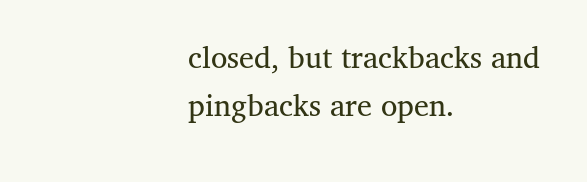closed, but trackbacks and pingbacks are open.